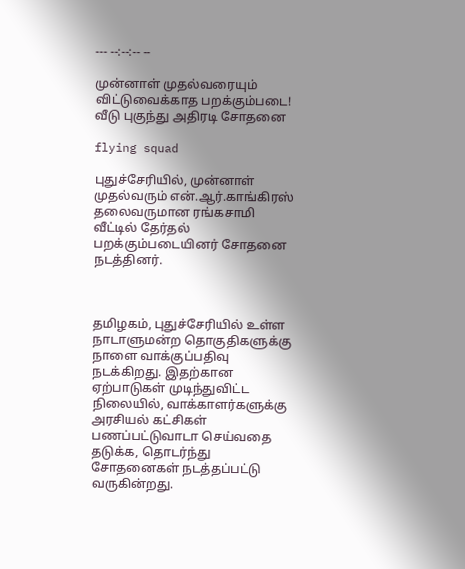--- --:--:-- --

முன்னாள் முதல்வரையும் விட்டுவைக்காத பறக்கும்படை! வீடு புகுந்து அதிரடி சோதனை

flying squad

புதுச்சேரியில், முன்னாள் முதல்வரும் என்.ஆர்.காங்கிரஸ் தலைவருமான ரங்கசாமி வீட்டில் தேர்தல் பறக்கும்படையினர் சோதனை நடத்தினர்.



தமிழகம், புதுச்சேரியில் உள்ள நாடாளுமன்ற தொகுதிகளுக்கு நாளை வாக்குப்பதிவு நடக்கிறது. இதற்கான ஏற்பாடுகள் முடிந்துவிட்ட நிலையில், வாக்காளர்களுக்கு அரசியல் கட்சிகள் பணப்பட்டுவாடா செய்வதை தடுக்க, தொடர்ந்து சோதனைகள் நடத்தப்பட்டு வருகின்றது.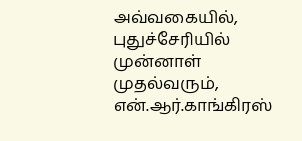அவ்வகையில், புதுச்சேரியில் முன்னாள் முதல்வரும், என்.ஆர்.காங்கிரஸ்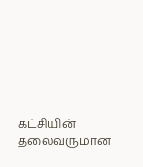கட்சியின் தலைவருமான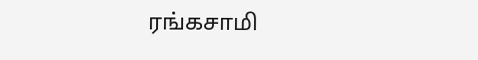ரங்கசாமி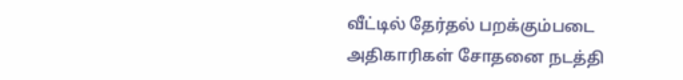வீட்டில் தேர்தல் பறக்கும்படை அதிகாரிகள் சோதனை நடத்தி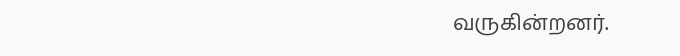வருகின்றனர்.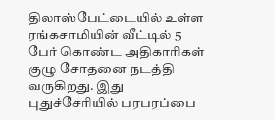திலாஸ்பேட்டையில் உள்ள ரங்கசாமியின் வீட்டில் 5 பேர் கொண்ட அதிகாரிகள் குழு சோதனை நடத்தி வருகிறது. இது புதுச்சேரியில் பரபரப்பை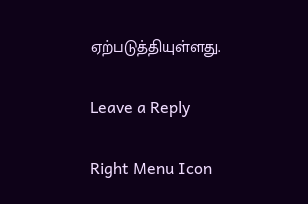ஏற்படுத்தியுள்ளது.

Leave a Reply

Right Menu Icon